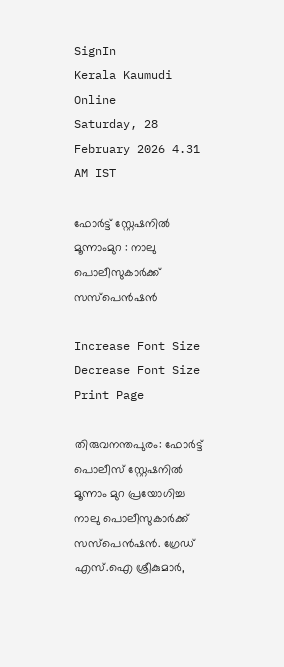SignIn
Kerala Kaumudi Online
Saturday, 28 February 2026 4.31 AM IST

ഫോർട്ട് സ്റ്റേഷനിൽ മൂന്നാംമുറ : നാലു പൊലീസുകാർക്ക് സസ്പെൻഷൻ

Increase Font Size Decrease Font Size Print Page

തിരുവനന്തപുരം: ഫോർട്ട് പൊലീസ് സ്റ്റേഷനിൽ മൂന്നാം മുറ പ്രയോഗിച്ച നാലു പൊലീസുകാർക്ക് സസ്പെൻഷൻ. ഗ്രേഡ് എസ്.ഐ ശ്രീകുമാർ,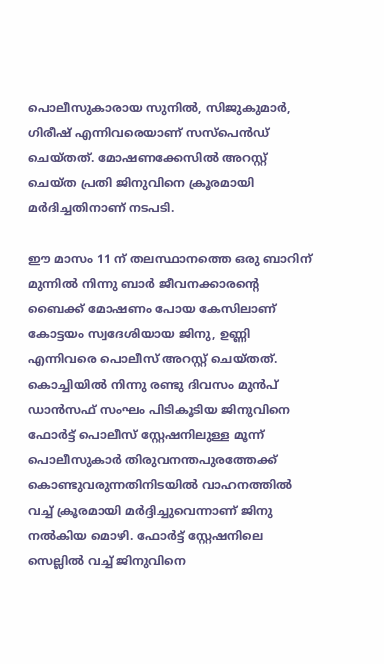പൊലീസുകാരായ സുനിൽ, സിജുകുമാർ, ഗിരീഷ് എന്നിവരെയാണ് സസ്പെൻഡ് ചെയ്തത്. മോഷണക്കേസിൽ അറസ്റ്റ് ചെയ്ത പ്രതി ജിനുവിനെ ക്രൂരമായി മർദിച്ചതിനാണ് നടപടി.

ഈ മാസം 11 ന് തലസ്ഥാനത്തെ ഒരു ബാറിന് മുന്നിൽ നിന്നു ബാർ ജീവനക്കാരന്റെ ബൈക്ക് മോഷണം പോയ കേസിലാണ് കോട്ടയം സ്വദേശിയായ ജിനു, ഉണ്ണി എന്നിവരെ പൊലീസ് അറസ്റ്റ് ചെയ്തത്. കൊച്ചിയിൽ നിന്നു രണ്ടു ദിവസം മുൻപ് ഡാൻസഫ് സംഘം പിടികൂടിയ ജിനുവിനെ ഫോർട്ട് പൊലീസ് സ്റ്റേഷനിലുള്ള മൂന്ന് പൊലീസുകാർ തിരുവനന്തപുരത്തേക്ക് കൊണ്ടുവരുന്നതിനിടയിൽ വാഹനത്തിൽ വച്ച് ക്രൂരമായി മർദ്ദിച്ചുവെന്നാണ് ജിനു നൽകിയ മൊഴി. ഫോർട്ട് സ്റ്റേഷനിലെ സെല്ലിൽ വച്ച് ജിനുവിനെ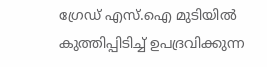ഗ്രേഡ് എസ്.ഐ മുടിയിൽ കുത്തിപ്പിടിച്ച് ഉപദ്രവിക്കുന്ന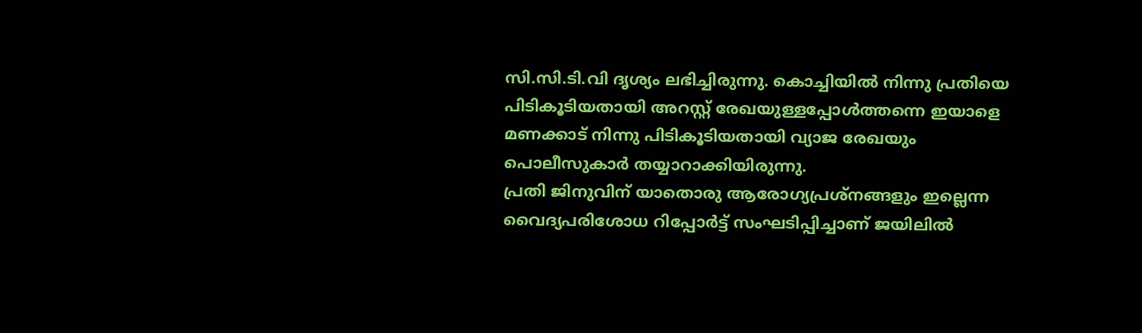സി.സി.ടി.വി ദൃശ്യം ലഭിച്ചിരുന്നു. കൊച്ചിയിൽ നിന്നു പ്രതിയെ പിടികൂടിയതായി അറസ്റ്റ് രേഖയുള്ളപ്പോൾത്തന്നെ ഇയാളെ മണക്കാട് നിന്നു പിടികൂടിയതായി വ്യാജ രേഖയും പൊലീസുകാർ തയ്യാറാക്കിയിരുന്നു.
പ്രതി ജിനുവിന് യാതൊരു ആരോഗ്യപ്രശ്നങ്ങളും ഇല്ലെന്ന വൈദ്യപരിശോധ റിപ്പോർട്ട് സംഘടിപ്പിച്ചാണ് ജയിലിൽ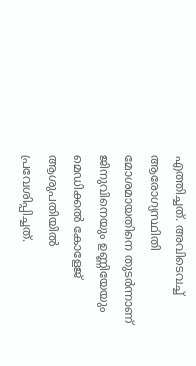എത്തിച്ചത്. അവിടെവച്ച് ആരോഗ്യസ്ഥിതി മോശമായതിനെ തുടർന്നാണ് ജിനുവിനെയും ഉണ്ണിയേയും മെഡിക്കൽ കോളേജ് ആശുപതിയിൽ പ്രവേശിപ്പിച്ചത്.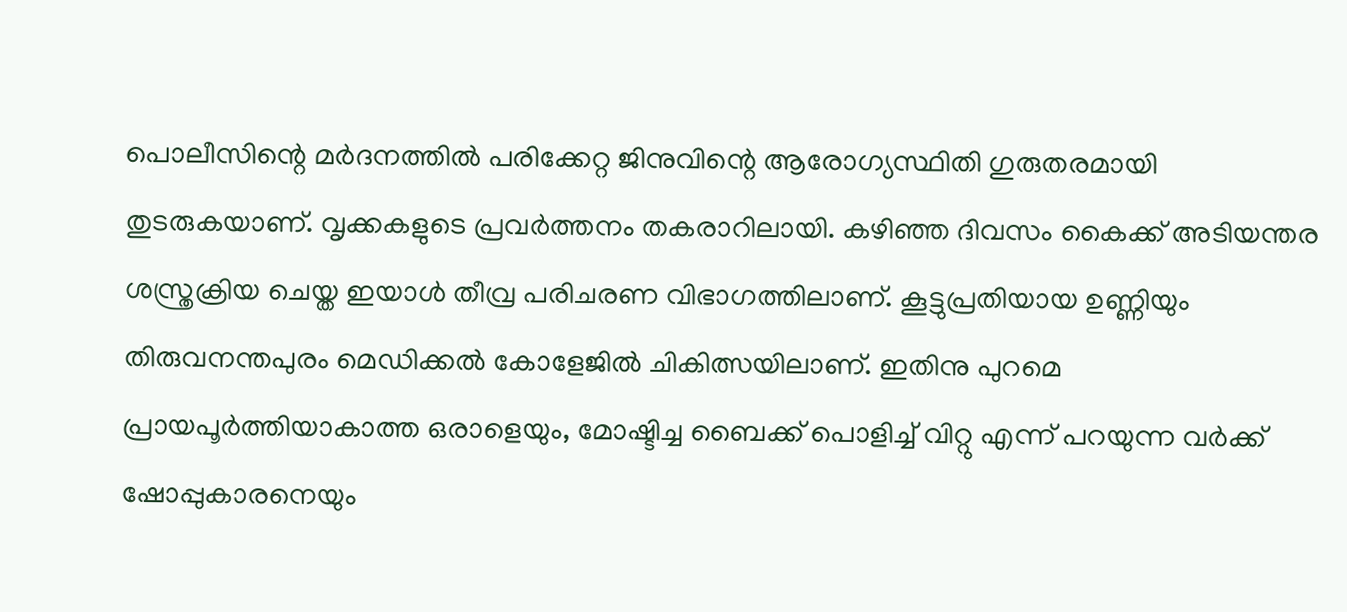പൊലീസിന്റെ മർദനത്തിൽ പരിക്കേറ്റ ജിനുവിന്റെ ആരോഗ്യസ്ഥിതി ഗുരുതരമായി തുടരുകയാണ്. വൃക്കകളുടെ പ്രവർത്തനം തകരാറിലായി. കഴിഞ്ഞ ദിവസം കൈക്ക് അടിയന്തര ശസ്ത്രക്രിയ ചെയ്ത ഇയാൾ തീവ്ര പരിചരണ വിഭാഗത്തിലാണ്. കൂട്ടുപ്രതിയായ ഉണ്ണിയും തിരുവനന്തപുരം മെഡിക്കൽ കോളേജിൽ ചികിത്സയിലാണ്. ഇതിനു പുറമെ പ്ര‍ായപൂർത്തിയാകാത്ത ഒരാളെയും, മോഷ്ടിച്ച ബൈക്ക് പൊളിച്ച് വിറ്റു എന്ന് പറയുന്ന വർക്ക് ഷോപ്പുകാരനെയും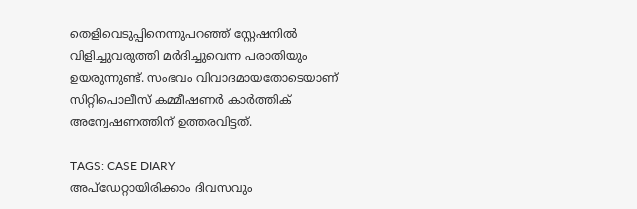തെളിവെടുപ്പിനെന്നുപറഞ്ഞ് സ്റ്റേഷനിൽ വിളിച്ചുവരുത്തി മർദിച്ചുവെന്ന പരാതിയും ഉയരുന്നുണ്ട്. സംഭവം വിവാദമായതോടെയാണ് സിറ്റിപൊലീസ് കമ്മീഷണർ കാർത്തിക് അന്വേഷണത്തിന് ഉത്തരവിട്ടത്.

TAGS: CASE DIARY
അപ്ഡേറ്റായിരിക്കാം ദിവസവും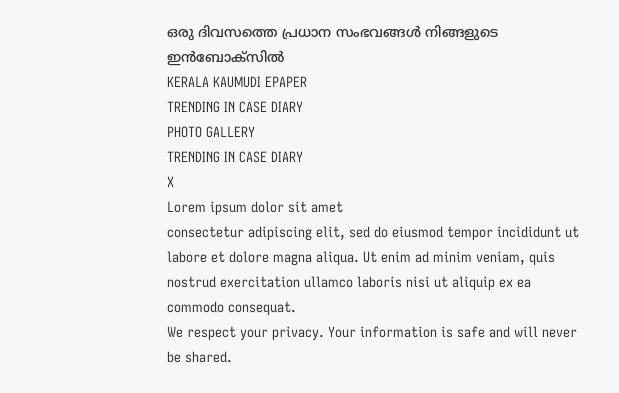ഒരു ദിവസത്തെ പ്രധാന സംഭവങ്ങൾ നിങ്ങളുടെ ഇൻബോക്സിൽ
KERALA KAUMUDI EPAPER
TRENDING IN CASE DIARY
PHOTO GALLERY
TRENDING IN CASE DIARY
X
Lorem ipsum dolor sit amet
consectetur adipiscing elit, sed do eiusmod tempor incididunt ut labore et dolore magna aliqua. Ut enim ad minim veniam, quis nostrud exercitation ullamco laboris nisi ut aliquip ex ea commodo consequat.
We respect your privacy. Your information is safe and will never be shared.